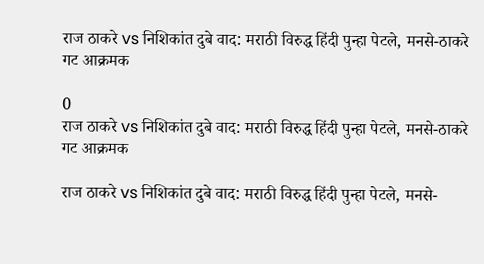राज ठाकरे vs निशिकांत दुबे वाद: मराठी विरुद्ध हिंदी पुन्हा पेटले, मनसे-ठाकरे गट आक्रमक

0
राज ठाकरे vs निशिकांत दुबे वाद: मराठी विरुद्ध हिंदी पुन्हा पेटले, मनसे-ठाकरे गट आक्रमक

राज ठाकरे vs निशिकांत दुबे वाद: मराठी विरुद्ध हिंदी पुन्हा पेटले, मनसे-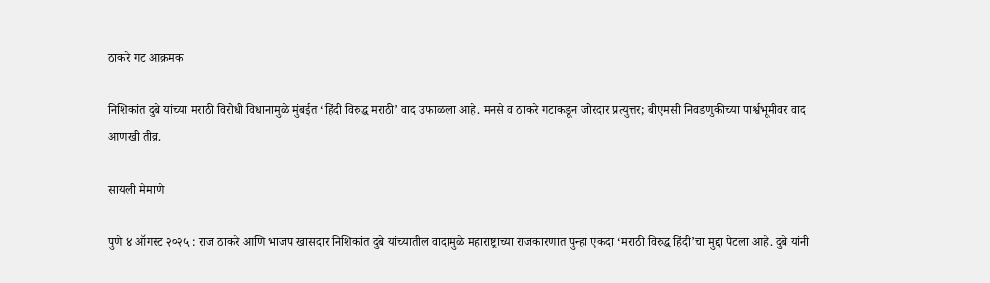ठाकरे गट आक्रमक

निशिकांत दुबे यांच्या मराठी विरोधी विधानामुळे मुंबईत ‘हिंदी विरुद्ध मराठी’ वाद उफाळला आहे. मनसे व ठाकरे गटाकडून जोरदार प्रत्युत्तर; बीएमसी निवडणुकीच्या पार्श्वभूमीवर वाद आणखी तीव्र.

सायली मेमाणे

पुणे ४ ऑगस्ट २०२५ : राज ठाकरे आणि भाजप खासदार निशिकांत दुबे यांच्यातील वादामुळे महाराष्ट्राच्या राजकारणात पुन्हा एकदा ‘मराठी विरुद्ध हिंदी’चा मुद्दा पेटला आहे. दुबे यांनी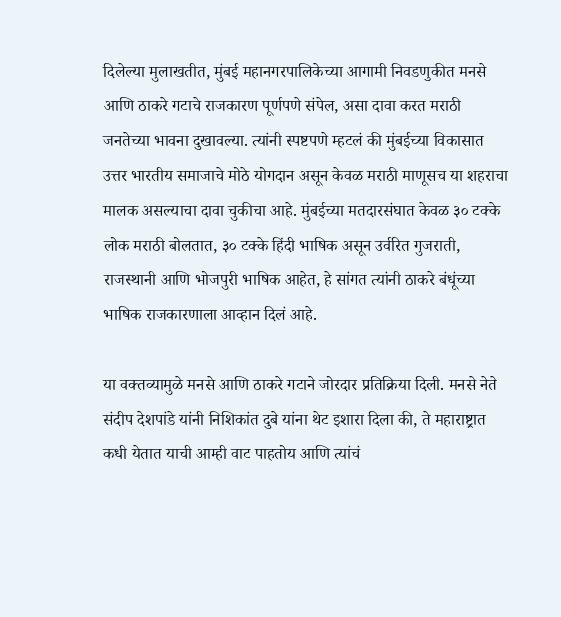दिलेल्या मुलाखतीत, मुंबई महानगरपालिकेच्या आगामी निवडणुकीत मनसे आणि ठाकरे गटाचे राजकारण पूर्णपणे संपेल, असा दावा करत मराठी जनतेच्या भावना दुखावल्या. त्यांनी स्पष्टपणे म्हटलं की मुंबईच्या विकासात उत्तर भारतीय समाजाचे मोठे योगदान असून केवळ मराठी माणूसच या शहराचा मालक असल्याचा दावा चुकीचा आहे. मुंबईच्या मतदारसंघात केवळ ३० टक्के लोक मराठी बोलतात, ३० टक्के हिंदी भाषिक असून उर्वरित गुजराती, राजस्थानी आणि भोजपुरी भाषिक आहेत, हे सांगत त्यांनी ठाकरे बंधूंच्या भाषिक राजकारणाला आव्हान दिलं आहे.

या वक्तव्यामुळे मनसे आणि ठाकरे गटाने जोरदार प्रतिक्रिया दिली. मनसे नेते संदीप देशपांडे यांनी निशिकांत दुबे यांना थेट इशारा दिला की, ते महाराष्ट्रात कधी येतात याची आम्ही वाट पाहतोय आणि त्यांचं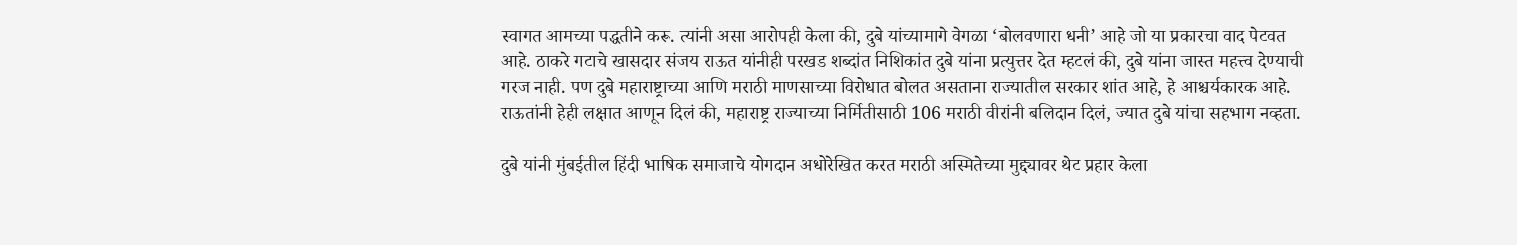स्वागत आमच्या पद्धतीने करू. त्यांनी असा आरोपही केला की, दुबे यांच्यामागे वेगळा ‘बोलवणारा धनी’ आहे जो या प्रकारचा वाद पेटवत आहे. ठाकरे गटाचे खासदार संजय राऊत यांनीही परखड शब्दांत निशिकांत दुबे यांना प्रत्युत्तर देत म्हटलं की, दुबे यांना जास्त महत्त्व देण्याची गरज नाही. पण दुबे महाराष्ट्राच्या आणि मराठी माणसाच्या विरोधात बोलत असताना राज्यातील सरकार शांत आहे, हे आश्चर्यकारक आहे. राऊतांनी हेही लक्षात आणून दिलं की, महाराष्ट्र राज्याच्या निर्मितीसाठी 106 मराठी वीरांनी बलिदान दिलं, ज्यात दुबे यांचा सहभाग नव्हता.

दुबे यांनी मुंबईतील हिंदी भाषिक समाजाचे योगदान अधोरेखित करत मराठी अस्मितेच्या मुद्द्यावर थेट प्रहार केला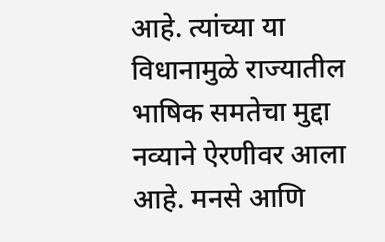आहे. त्यांच्या या विधानामुळे राज्यातील भाषिक समतेचा मुद्दा नव्याने ऐरणीवर आला आहे. मनसे आणि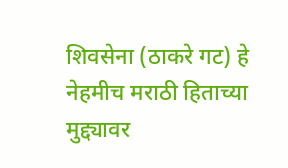शिवसेना (ठाकरे गट) हे नेहमीच मराठी हिताच्या मुद्द्यावर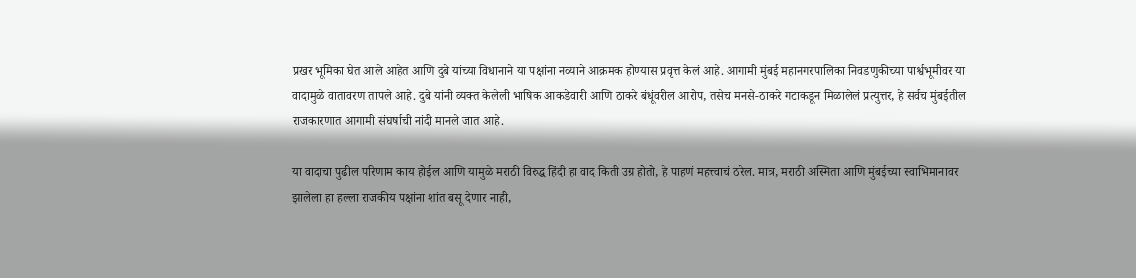प्रखर भूमिका घेत आले आहेत आणि दुबे यांच्या विधानाने या पक्षांना नव्याने आक्रमक होण्यास प्रवृत्त केलं आहे. आगामी मुंबई महानगरपालिका निवडणुकीच्या पार्श्वभूमीवर या वादामुळे वातावरण तापले आहे. दुबे यांनी व्यक्त केलेली भाषिक आकडेवारी आणि ठाकरे बंधूंवरील आरोप, तसेच मनसे-ठाकरे गटाकडून मिळालेलं प्रत्युत्तर, हे सर्वच मुंबईतील राजकारणात आगामी संघर्षाची नांदी मानले जात आहे.

या वादाचा पुढील परिणाम काय होईल आणि यामुळे मराठी विरुद्ध हिंदी हा वाद किती उग्र होतो, हे पाहणं महत्त्वाचं ठरेल. मात्र, मराठी अस्मिता आणि मुंबईच्या स्वाभिमानावर झालेला हा हल्ला राजकीय पक्षांना शांत बसू देणार नाही,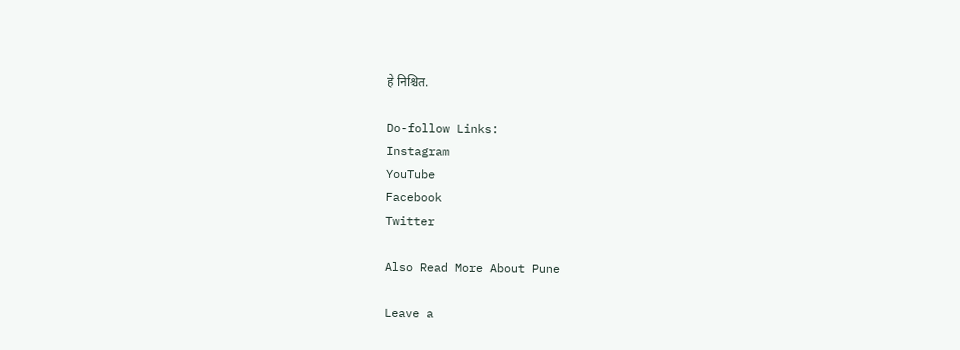हे निश्चित.

Do-follow Links:
Instagram
YouTube
Facebook
Twitter

Also Read More About Pune

Leave a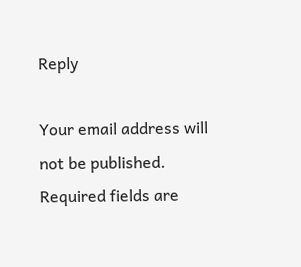Reply

Your email address will not be published. Required fields are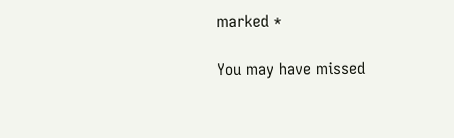marked *

You may have missed